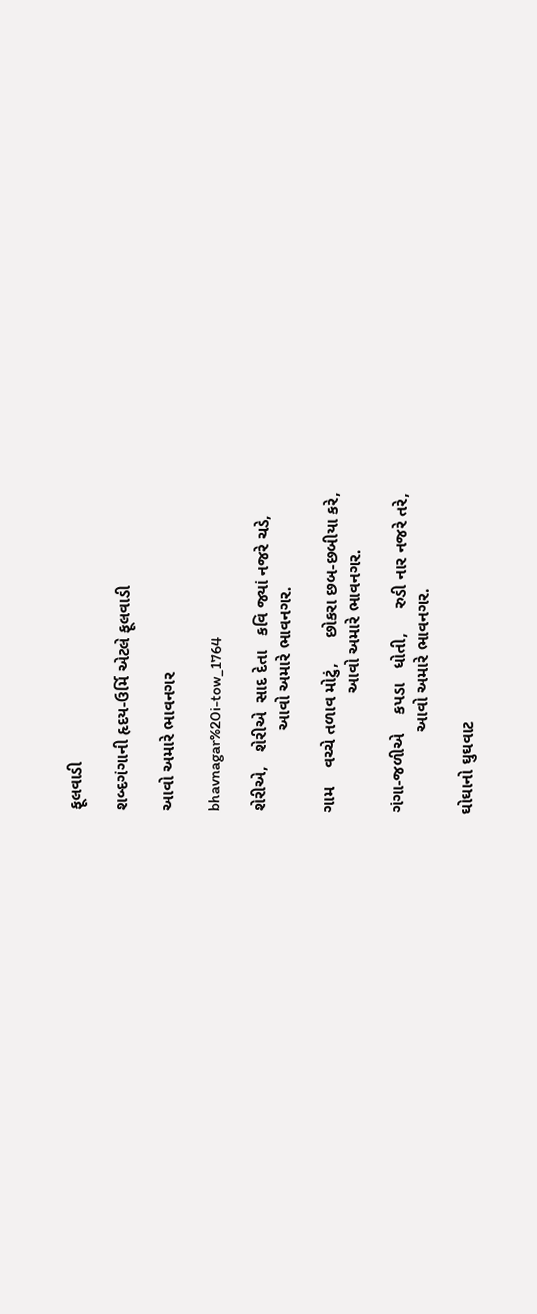ફૂલવાડી

શબ્દગંગાની હૃદય-ઉર્મિ એટલે ફૂલવાડી

આવો અમારે ભાવનગર

bhavnagar%20i-tow_1764

શેરીએ,   શેરીએ  સાદ દેતા   કવિ જ્યાં નજરે ચડે,
                 આવો અમારે ભાવનગર.

ગામ    વચ્ચે તળાવ મોટું,     છોકરા છબ-છબીયા કરે,
                         આવો અમારે ભાવનગર.

ગંગા-જળીએ    કપડા   ધોતી,     રુડી નાર નજરે તરે,
                 આવો અમારે ભાવનગર.

ઘોઘાનો ઘુઘવાટ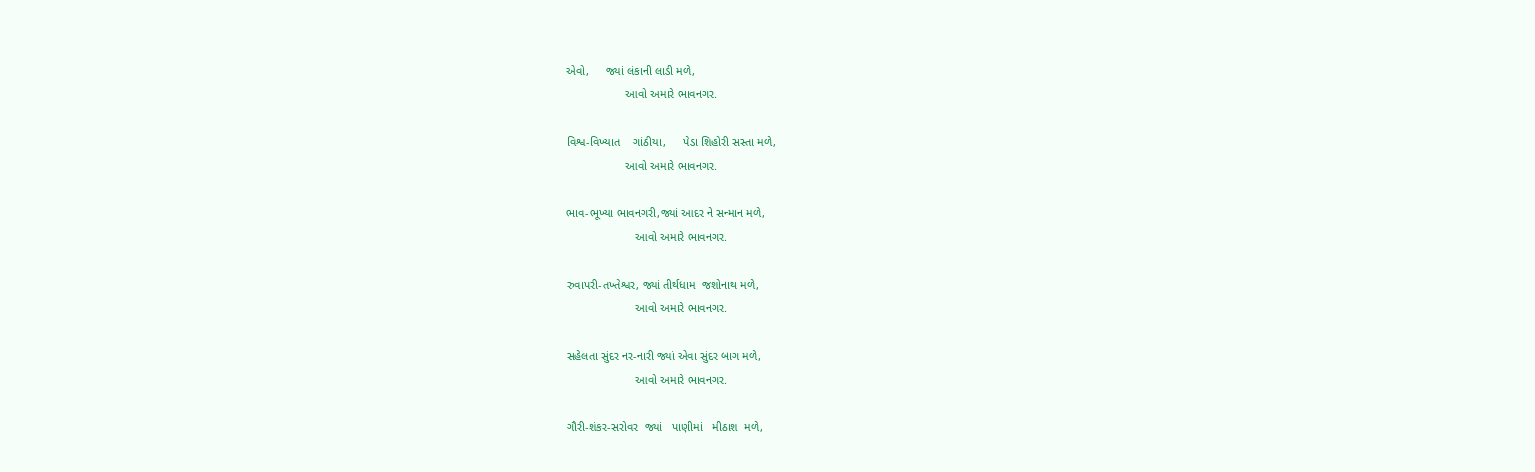એવો,     જ્યાં લંકાની લાડી મળે,
                  આવો અમારે ભાવનગર.

વિશ્વ-વિખ્યાત    ગાંઠીયા,     પેડા શિહોરી સસ્તા મળે,
                  આવો અમારે ભાવનગર.

ભાવ-ભૂખ્યા ભાવનગરી,જ્યાં આદર ને સન્માન મળે,
                     આવો અમારે ભાવનગર.

રુવાપરી-તખ્તેશ્વર, જ્યાં તીર્થધામ  જશોનાથ મળે,
                     આવો અમારે ભાવનગર.

સહેલતા સુંદર નર-નારી જ્યાં એવા સુંદર બાગ મળે,
                     આવો અમારે ભાવનગર.

ગૌરી-શંકર-સરોવર  જ્યાં   પાણીમાં   મીઠાશ  મળે,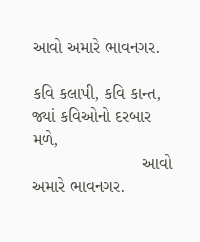આવો અમારે ભાવનગર.

કવિ કલાપી, કવિ કાન્ત, જ્યાં કવિઓનો દરબાર મળે,
                       આવો અમારે ભાવનગર.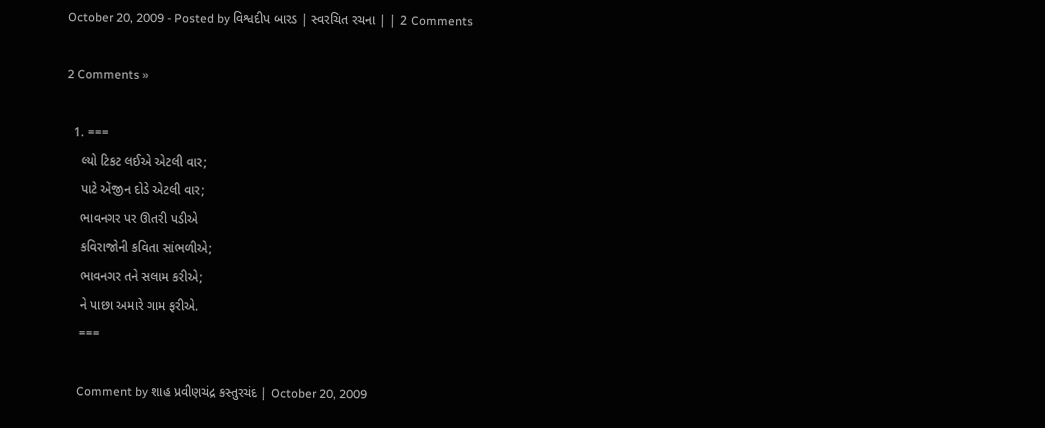October 20, 2009 - Posted by વિશ્વદીપ બારડ | સ્વરચિત રચના | | 2 Comments

2 Comments »

  1. ===
    લ્યો ટિકટ લઈએ એટલી વાર;
    પાટે એંજીન દોડે એટલી વાર;
    ભાવનગર પર ઊતરી પડીએ
    કવિરાજોની કવિતા સાંભળીએ;
    ભાવનગર તને સલામ કરીએ;
    ને પાછા અમારે ગામ ફરીએ.
    ===

    Comment by શાહ પ્રવીણચંદ્ર કસ્તુરચંદ | October 20, 2009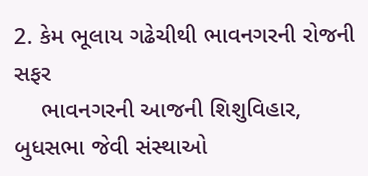2. કેમ ભૂલાય ગઢેચીથી ભાવનગરની રોજની સફર
    ભાવનગરની આજની શિશુવિહાર, બુધસભા જેવી સંસ્થાઓ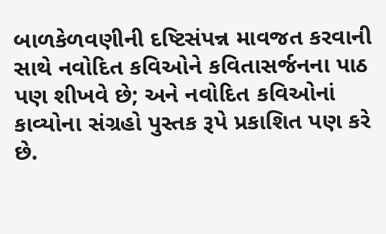બાળકેળવણીની દષ્ટિસંપન્ન માવજત કરવાની સાથે નવોદિત કવિઓને કવિતાસર્જનના પાઠ પણ શીખવે છે; અને નવોદિત કવિઓનાં કાવ્યોના સંગ્રહો પુસ્તક રૂપે પ્રકાશિત પણ કરે છે.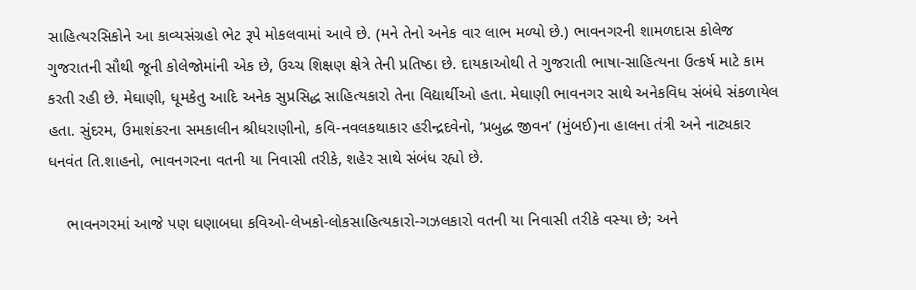સાહિત્યરસિકોને આ કાવ્યસંગ્રહો ભેટ રૂપે મોકલવામાં આવે છે. (મને તેનો અનેક વાર લાભ મળ્યો છે.) ભાવનગરની શામળદાસ કોલેજ ગુજરાતની સૌથી જૂની કોલેજોમાંની એક છે, ઉચ્ચ શિક્ષણ ક્ષેત્રે તેની પ્રતિષ્ઠા છે. દાયકાઓથી તે ગુજરાતી ભાષા-સાહિત્યના ઉત્કર્ષ માટે કામ કરતી રહી છે. મેઘાણી, ધૂમકેતુ આદિ અનેક સુપ્રસિદ્ધ સાહિત્યકારો તેના વિદ્યાર્થીઓ હતા. મેઘાણી ભાવનગર સાથે અનેકવિધ સંબંધે સંકળાયેલ હતા. સુંદરમ, ઉમાશંકરના સમકાલીન શ્રીધરાણીનો, કવિ-નવલકથાકાર હરીન્દ્રદવેનો, ‘પ્રબુદ્ધ જીવન’ (મુંબઈ)ના હાલના તંત્રી અને નાટ્યકાર ધનવંત તિ.શાહનો, ભાવનગરના વતની યા નિવાસી તરીકે, શહેર સાથે સંબંધ રહ્યો છે.

    ભાવનગરમાં આજે પણ ઘણાબધા કવિઓ-લેખકો-લોકસાહિત્યકારો-ગઝલકારો વતની યા નિવાસી તરીકે વસ્યા છે; અને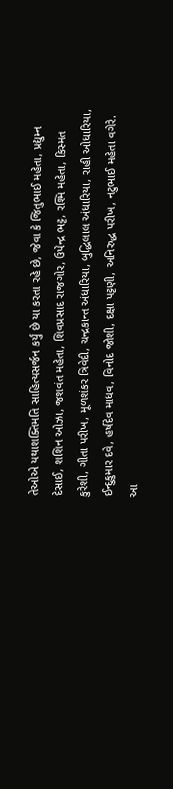તેઓએ યથાશક્તિમતિ સાહિત્યસર્જન કર્યું છે યા કરતા રહે છે, જેવા કે જિતુભાઈ મહેતા, પ્રદ્યુમ્ન દેસાઈ, શશિન ઓઝા, જશવંત મહેતા, શિવપ્રસાદ રાજગોર, ઉપેન્દ્ર ભટ્ટ, રશ્મિ મહેતા, કિસ્મત કુરેશી, ગીતા પરીખ, મૂળશંકર ત્રિવેદી, ચન્દ્રકાન્ત અંધારિયા, બુદ્ધિલાલ અંધારિયા, રાહી ઓધારિયા, ઈન્દુકુમાર દવે, હર્ષદેવ માધવ, વિનોદ જોશી, દક્ષા પટ્ટણી, અનિરુદ્ધ પરીખ, નટુભાઈ મહેતા વગેરે. આ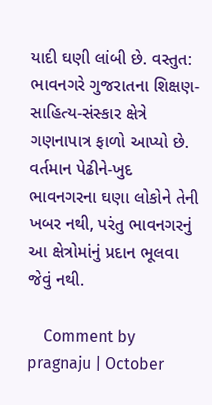યાદી ઘણી લાંબી છે. વસ્તુત: ભાવનગરે ગુજરાતના શિક્ષણ-સાહિત્ય-સંસ્કાર ક્ષેત્રે ગણનાપાત્ર ફાળો આપ્યો છે. વર્તમાન પેઢીને-ખુદ ભાવનગરના ઘણા લોકોને તેની ખબર નથી, પરંતુ ભાવનગરનું આ ક્ષેત્રોમાંનું પ્રદાન ભૂલવા જેવું નથી.

    Comment by pragnaju | October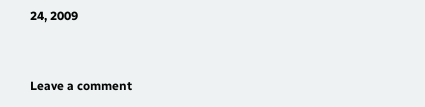24, 2009


Leave a comment